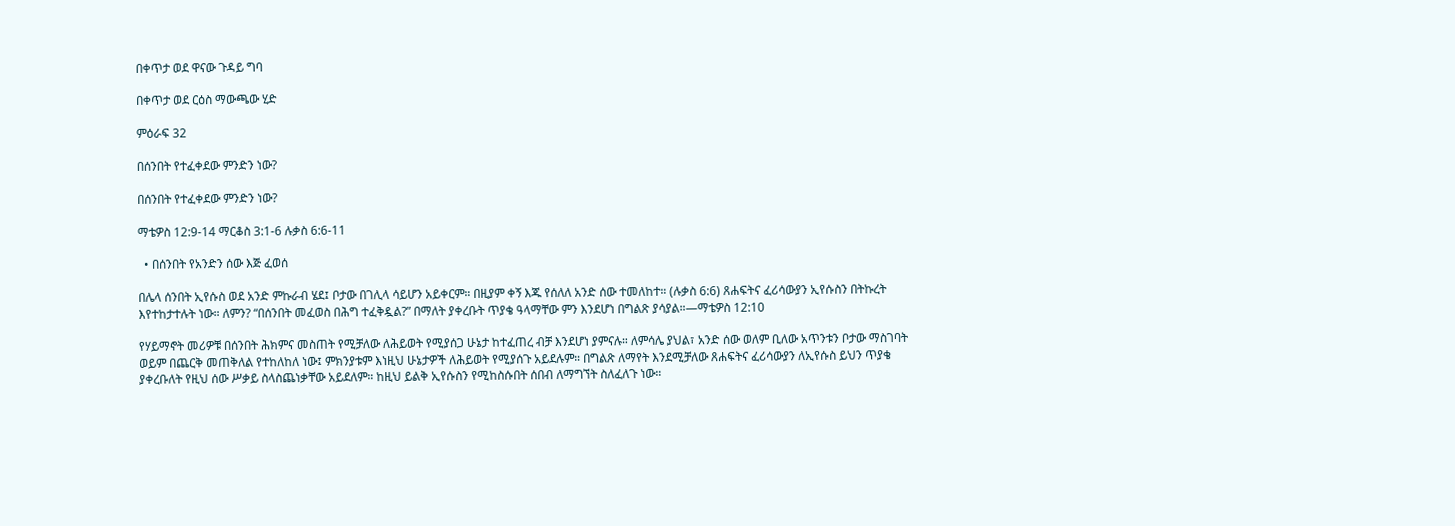በቀጥታ ወደ ዋናው ጉዳይ ግባ

በቀጥታ ወደ ርዕስ ማውጫው ሂድ

ምዕራፍ 32

በሰንበት የተፈቀደው ምንድን ነው?

በሰንበት የተፈቀደው ምንድን ነው?

ማቴዎስ 12:9-14 ማርቆስ 3:1-6 ሉቃስ 6:6-11

  • በሰንበት የአንድን ሰው እጅ ፈወሰ

በሌላ ሰንበት ኢየሱስ ወደ አንድ ምኩራብ ሄደ፤ ቦታው በገሊላ ሳይሆን አይቀርም። በዚያም ቀኝ እጁ የሰለለ አንድ ሰው ተመለከተ። (ሉቃስ 6:6) ጸሐፍትና ፈሪሳውያን ኢየሱስን በትኩረት እየተከታተሉት ነው። ለምን? “በሰንበት መፈወስ በሕግ ተፈቅዷል?” በማለት ያቀረቡት ጥያቄ ዓላማቸው ምን እንደሆነ በግልጽ ያሳያል።—ማቴዎስ 12:10

የሃይማኖት መሪዎቹ በሰንበት ሕክምና መስጠት የሚቻለው ለሕይወት የሚያሰጋ ሁኔታ ከተፈጠረ ብቻ እንደሆነ ያምናሉ። ለምሳሌ ያህል፣ አንድ ሰው ወለም ቢለው አጥንቱን ቦታው ማስገባት ወይም በጨርቅ መጠቅለል የተከለከለ ነው፤ ምክንያቱም እነዚህ ሁኔታዎች ለሕይወት የሚያሰጉ አይደሉም። በግልጽ ለማየት እንደሚቻለው ጸሐፍትና ፈሪሳውያን ለኢየሱስ ይህን ጥያቄ ያቀረቡለት የዚህ ሰው ሥቃይ ስላስጨነቃቸው አይደለም። ከዚህ ይልቅ ኢየሱስን የሚከስሱበት ሰበብ ለማግኘት ስለፈለጉ ነው።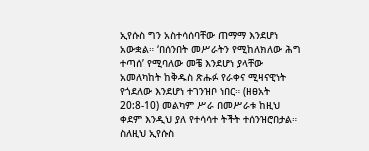ኢየሱስ ግን አስተሳሰባቸው ጠማማ እንደሆነ አውቋል። ‘በሰንበት መሥራትን የሚከለክለው ሕግ ተጣሰ’ የሚባለው መቼ እንደሆነ ያላቸው አመለካከት ከቅዱስ ጽሑፉ የራቀና ሚዛናዊነት የጎደለው እንደሆነ ተገንዝቦ ነበር። (ዘፀአት 20:8-10) መልካም ሥራ በመሥራቱ ከዚህ ቀደም እንዲህ ያለ የተሳሳተ ትችት ተሰንዝሮበታል። ስለዚህ ኢየሱስ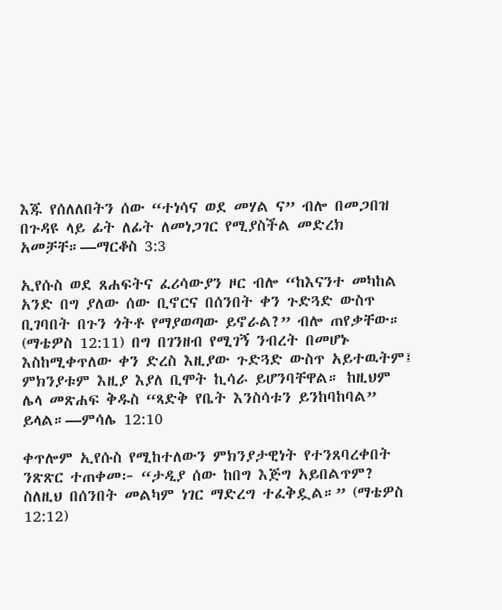እጁ የሰለለበትን ሰው “ተነሳና ወደ መሃል ና” ብሎ በመጋበዝ በጉዳዩ ላይ ፊት ለፊት ለመነጋገር የሚያስችል መድረክ አመቻቸ።—ማርቆስ 3:3

ኢየሱስ ወደ ጸሐፍትና ፈሪሳውያን ዞር ብሎ “ከእናንተ መካከል አንድ በግ ያለው ሰው ቢኖርና በሰንበት ቀን ጉድጓድ ውስጥ ቢገባበት በጉን ጎትቶ የማያወጣው ይኖራል?” ብሎ ጠየቃቸው። (ማቴዎስ 12:11) በግ በገንዘብ የሚገኝ ንብረት በመሆኑ እስከሚቀጥለው ቀን ድረስ እዚያው ጉድጓድ ውስጥ አይተዉትም፤ ምክንያቱም እዚያ እያለ ቢሞት ኪሳራ ይሆንባቸዋል። ከዚህም ሌላ መጽሐፍ ቅዱስ “ጻድቅ የቤት እንስሳቱን ይንከባከባል” ይላል።—ምሳሌ 12:10

ቀጥሎም ኢየሱስ የሚከተለውን ምክንያታዊነት የተንጸባረቀበት ንጽጽር ተጠቀመ፦ “ታዲያ ሰው ከበግ እጅግ አይበልጥም? ስለዚህ በሰንበት መልካም ነገር ማድረግ ተፈቅዷል።” (ማቴዎስ 12:12)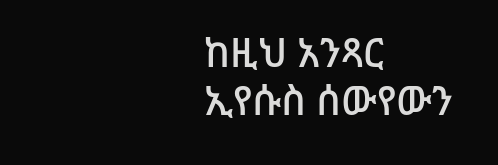ከዚህ አንጻር ኢየሱስ ሰውየውን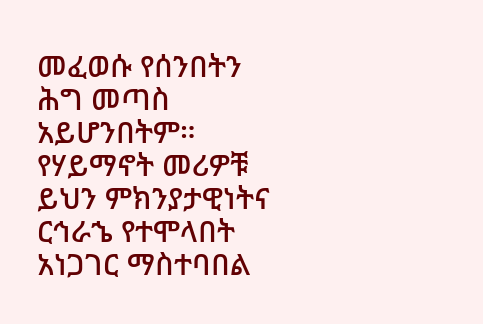መፈወሱ የሰንበትን ሕግ መጣስ አይሆንበትም። የሃይማኖት መሪዎቹ ይህን ምክንያታዊነትና ርኅራኄ የተሞላበት አነጋገር ማስተባበል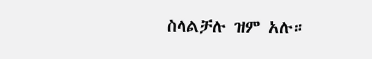ስላልቻሉ ዝም አሉ።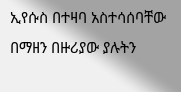ኢየሱስ በተዛባ አስተሳሰባቸው በማዘን በዙሪያው ያሉትን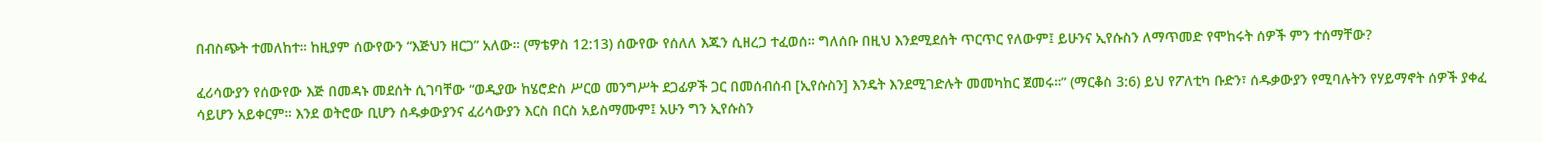በብስጭት ተመለከተ። ከዚያም ሰውየውን “እጅህን ዘርጋ” አለው። (ማቴዎስ 12:13) ሰውየው የሰለለ እጁን ሲዘረጋ ተፈወሰ። ግለሰቡ በዚህ እንደሚደሰት ጥርጥር የለውም፤ ይሁንና ኢየሱስን ለማጥመድ የሞከሩት ሰዎች ምን ተሰማቸው?

ፈሪሳውያን የሰውየው እጅ በመዳኑ መደሰት ሲገባቸው “ወዲያው ከሄሮድስ ሥርወ መንግሥት ደጋፊዎች ጋር በመሰብሰብ [ኢየሱስን] እንዴት እንደሚገድሉት መመካከር ጀመሩ።” (ማርቆስ 3:6) ይህ የፖለቲካ ቡድን፣ ሰዱቃውያን የሚባሉትን የሃይማኖት ሰዎች ያቀፈ ሳይሆን አይቀርም። እንደ ወትሮው ቢሆን ሰዱቃውያንና ፈሪሳውያን እርስ በርስ አይስማሙም፤ አሁን ግን ኢየሱስን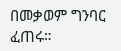በመቃወም ግንባር ፈጠሩ።